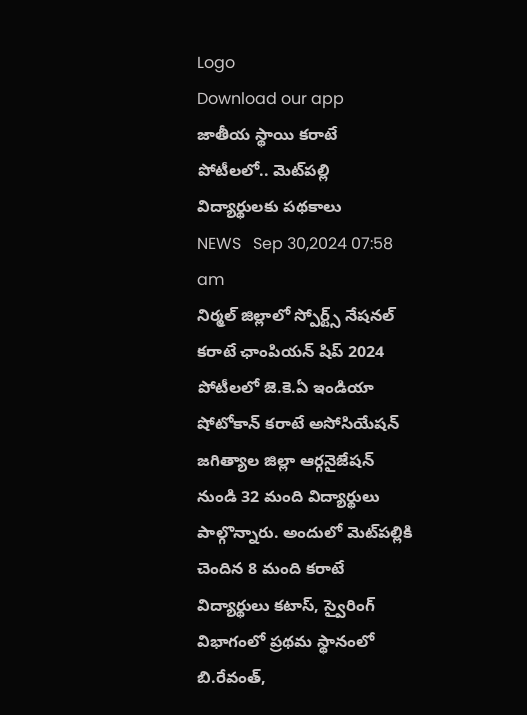Logo
Download our app
జాతీయ స్థాయి కరాటే పోటీలలో.. మెట్‌ప‌ల్లి విద్యార్థులకు ప‌థ‌కాలు
NEWS   Sep 30,2024 07:58 am
నిర్మల్ జిల్లాలో స్పోర్ట్స్ నేషనల్ కరాటే ఛాంపియన్ షిప్ 2024 పోటీలలో జె.కె.ఏ ఇండియా షోటోకాన్ కరాటే అసోసియేషన్ జగిత్యాల జిల్లా ఆర్గనైజేషన్ నుండి 32 మంది విద్యార్థులు పాల్గొన్నారు. అందులో మెట్‌ప‌ల్లికి చెందిన 8 మంది కరాటే విద్యార్థులు కటాస్, స్వైరింగ్ విభాగంలో ప్రథ‌మ స్థానంలో బి.రేవంత్,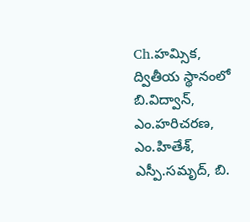Ch.హమ్సిక, ద్వితీయ స్థానంలో బి.విద్వాన్, ఎం.హరిచరణ, ఎం.హితేశ్, ఎస్పీ.సమృద్, బి.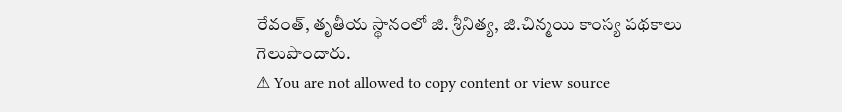రేవంత్, తృతీయ స్థానంలో జి. శ్రీనిత్య, జి.చిన్మయి కాంస్య పథకాలు గెలుపొందారు.
⚠ You are not allowed to copy content or view source